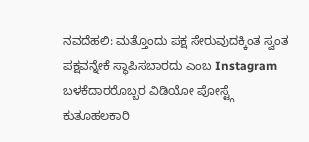ನವದೆಹಲಿ: ಮತ್ತೊಂದು ಪಕ್ಷ ಸೇರುವುದಕ್ಕಿಂತ ಸ್ವಂತ ಪಕ್ಷವನ್ನೇಕೆ ಸ್ಥಾಪಿಸಬಾರದು ಎಂಬ Instagram ಬಳಕೆದಾರರೊಬ್ಬರ ವಿಡಿಯೋ ಪೋಸ್ಟ್ಗೆ ಕುತೂಹಲಕಾರಿ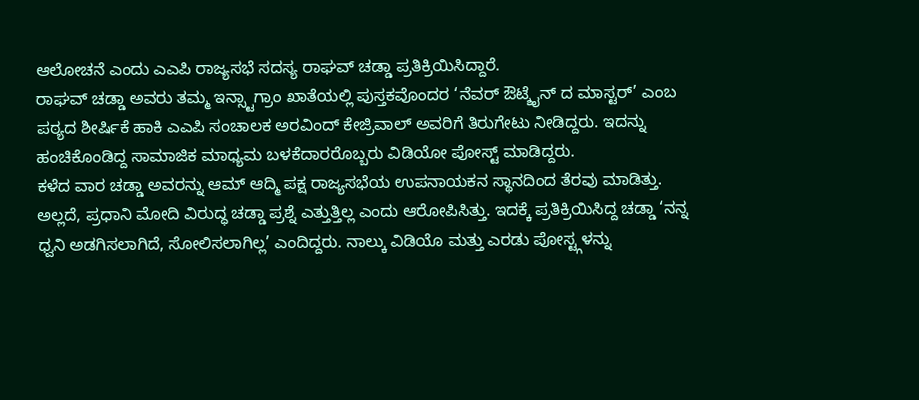ಆಲೋಚನೆ ಎಂದು ಎಎಪಿ ರಾಜ್ಯಸಭೆ ಸದಸ್ಯ ರಾಘವ್ ಚಡ್ಡಾ ಪ್ರತಿಕ್ರಿಯಿಸಿದ್ದಾರೆ.
ರಾಘವ್ ಚಡ್ಡಾ ಅವರು ತಮ್ಮ ಇನ್ಸ್ಟಾಗ್ರಾಂ ಖಾತೆಯಲ್ಲಿ ಪುಸ್ತಕವೊಂದರ ‘ನೆವರ್ ಔಟ್ಶೈನ್ ದ ಮಾಸ್ಟರ್’ ಎಂಬ ಪಠ್ಯದ ಶೀರ್ಷಿಕೆ ಹಾಕಿ ಎಎಪಿ ಸಂಚಾಲಕ ಅರವಿಂದ್ ಕೇಜ್ರಿವಾಲ್ ಅವರಿಗೆ ತಿರುಗೇಟು ನೀಡಿದ್ದರು. ಇದನ್ನು ಹಂಚಿಕೊಂಡಿದ್ದ ಸಾಮಾಜಿಕ ಮಾಧ್ಯಮ ಬಳಕೆದಾರರೊಬ್ಬರು ವಿಡಿಯೋ ಪೋಸ್ಟ್ ಮಾಡಿದ್ದರು.
ಕಳೆದ ವಾರ ಚಡ್ಡಾ ಅವರನ್ನು ಆಮ್ ಆದ್ಮಿ ಪಕ್ಷ ರಾಜ್ಯಸಭೆಯ ಉಪನಾಯಕನ ಸ್ಥಾನದಿಂದ ತೆರವು ಮಾಡಿತ್ತು. ಅಲ್ಲದೆ, ಪ್ರಧಾನಿ ಮೋದಿ ವಿರುದ್ಧ ಚಡ್ಡಾ ಪ್ರಶ್ನೆ ಎತ್ತುತ್ತಿಲ್ಲ ಎಂದು ಆರೋಪಿಸಿತ್ತು. ಇದಕ್ಕೆ ಪ್ರತಿಕ್ರಿಯಿಸಿದ್ದ ಚಡ್ಡಾ ‘ನನ್ನ ಧ್ವನಿ ಅಡಗಿಸಲಾಗಿದೆ, ಸೋಲಿಸಲಾಗಿಲ್ಲ’ ಎಂದಿದ್ದರು. ನಾಲ್ಕು ವಿಡಿಯೊ ಮತ್ತು ಎರಡು ಪೋಸ್ಟ್ಗಳನ್ನು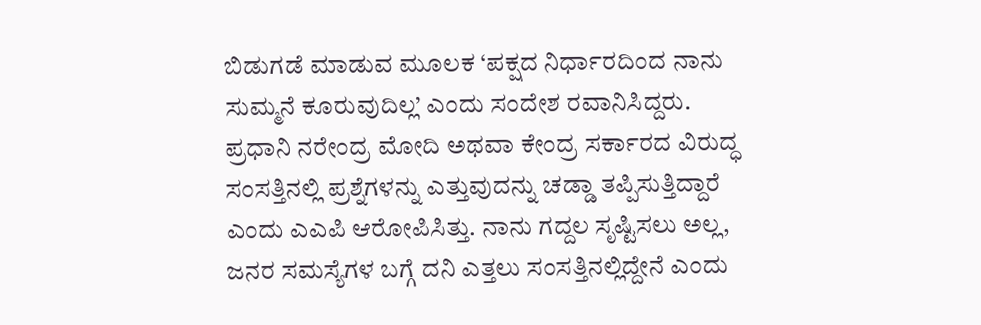ಬಿಡುಗಡೆ ಮಾಡುವ ಮೂಲಕ ‘ಪಕ್ಷದ ನಿರ್ಧಾರದಿಂದ ನಾನು ಸುಮ್ಮನೆ ಕೂರುವುದಿಲ್ಲ’ ಎಂದು ಸಂದೇಶ ರವಾನಿಸಿದ್ದರು.
ಪ್ರಧಾನಿ ನರೇಂದ್ರ ಮೋದಿ ಅಥವಾ ಕೇಂದ್ರ ಸರ್ಕಾರದ ವಿರುದ್ಧ ಸಂಸತ್ತಿನಲ್ಲಿ ಪ್ರಶ್ನೆಗಳನ್ನು ಎತ್ತುವುದನ್ನು ಚಡ್ಡಾ ತಪ್ಪಿಸುತ್ತಿದ್ದಾರೆ ಎಂದು ಎಎಪಿ ಆರೋಪಿಸಿತ್ತು. ನಾನು ಗದ್ದಲ ಸೃಷ್ಟಿಸಲು ಅಲ್ಲ, ಜನರ ಸಮಸ್ಯೆಗಳ ಬಗ್ಗೆ ದನಿ ಎತ್ತಲು ಸಂಸತ್ತಿನಲ್ಲಿದ್ದೇನೆ ಎಂದು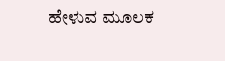ಹೇಳುವ ಮೂಲಕ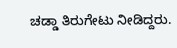ಚಡ್ಡಾ ತಿರುಗೇಟು ನೀಡಿದ್ದರು.